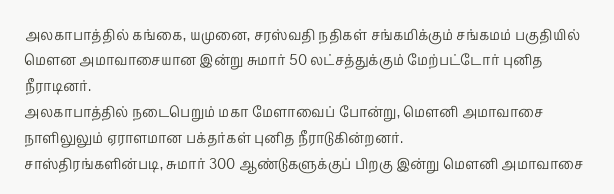அலகாபாத்தில் கங்கை, யமுனை, சரஸ்வதி நதிகள் சங்கமிக்கும் சங்கமம் பகுதியில் மௌன அமாவாசையான இன்று சுமார் 50 லட்சத்துக்கும் மேற்பட்டோர் புனித நீராடினர்.
அலகாபாத்தில் நடைபெறும் மகா மேளாவைப் போன்று, மௌனி அமாவாசை நாளிலுலும் ஏராளமான பக்தர்கள் புனித நீராடுகின்றனர்.
சாஸ்திரங்களின்படி, சுமார் 300 ஆண்டுகளுக்குப் பிறகு இன்று மௌனி அமாவாசை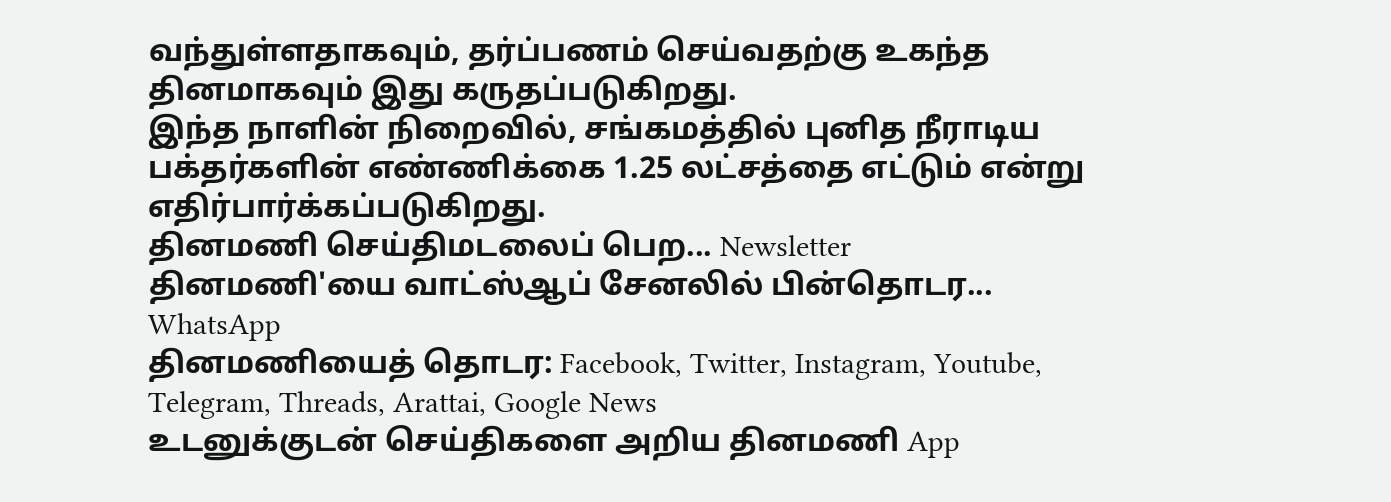வந்துள்ளதாகவும், தர்ப்பணம் செய்வதற்கு உகந்த தினமாகவும் இது கருதப்படுகிறது.
இந்த நாளின் நிறைவில், சங்கமத்தில் புனித நீராடிய பக்தர்களின் எண்ணிக்கை 1.25 லட்சத்தை எட்டும் என்று எதிர்பார்க்கப்படுகிறது.
தினமணி செய்திமடலைப் பெற... Newsletter
தினமணி'யை வாட்ஸ்ஆப் சேனலில் பின்தொடர... WhatsApp
தினமணியைத் தொடர: Facebook, Twitter, Instagram, Youtube, Telegram, Threads, Arattai, Google News
உடனுக்குடன் செய்திகளை அறிய தினமணி App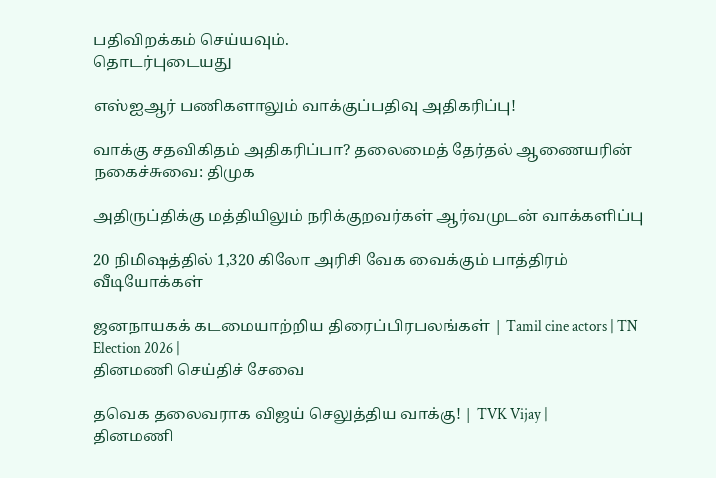பதிவிறக்கம் செய்யவும்.
தொடர்புடையது

எஸ்ஐஆர் பணிகளாலும் வாக்குப்பதிவு அதிகரிப்பு!

வாக்கு சதவிகிதம் அதிகரிப்பா? தலைமைத் தேர்தல் ஆணையரின் நகைச்சுவை: திமுக

அதிருப்திக்கு மத்தியிலும் நரிக்குறவர்கள் ஆர்வமுடன் வாக்களிப்பு

20 நிமிஷத்தில் 1,320 கிலோ அரிசி வேக வைக்கும் பாத்திரம்
வீடியோக்கள்

ஜனநாயகக் கடமையாற்றிய திரைப்பிரபலங்கள் | Tamil cine actors | TN Election 2026 |
தினமணி செய்திச் சேவை

தவெக தலைவராக விஜய் செலுத்திய வாக்கு! | TVK Vijay |
தினமணி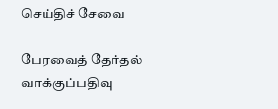செய்திச் சேவை

பேரவைத் தேர்தல் வாக்குப்பதிவு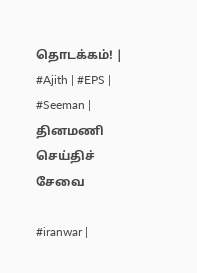தொடக்கம்! | #Ajith | #EPS | #Seeman |
தினமணி செய்திச் சேவை

#iranwar |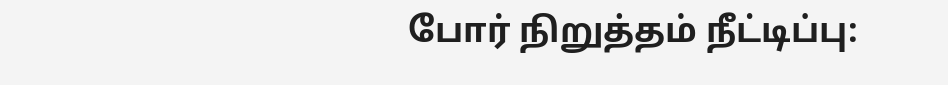போர் நிறுத்தம் நீட்டிப்பு: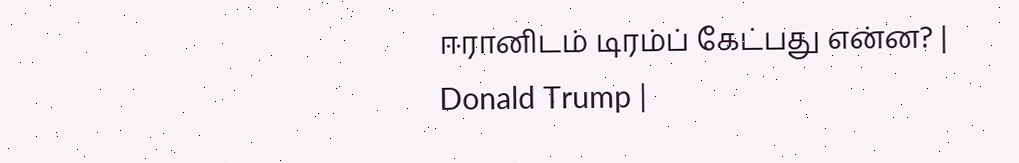ஈரானிடம் டிரம்ப் கேட்பது என்ன? | Donald Trump |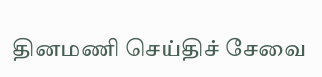தினமணி செய்திச் சேவை